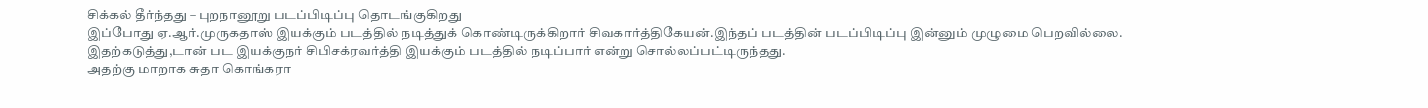சிக்கல் தீர்ந்தது – புறநானூறு படப்பிடிப்பு தொடங்குகிறது
இப்போது ஏ.ஆர்.முருகதாஸ் இயக்கும் படத்தில் நடித்துக் கொண்டிருக்கிறார் சிவகார்த்திகேயன்.இந்தப் படத்தின் படப்பிடிப்பு இன்னும் முழுமை பெறவில்லை.
இதற்கடுத்து,டான் பட இயக்குநர் சிபிசக்ரவர்த்தி இயக்கும் படத்தில் நடிப்பார் என்று சொல்லப்பட்டிருந்தது.
அதற்கு மாறாக சுதா கொங்கரா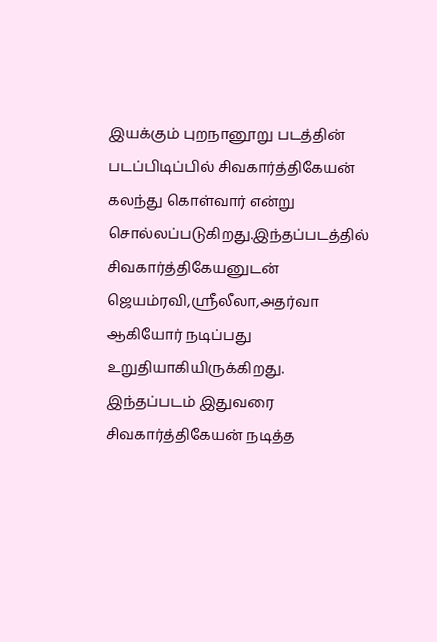இயக்கும் புறநானூறு படத்தின் படப்பிடிப்பில் சிவகார்த்திகேயன் கலந்து கொள்வார் என்று சொல்லப்படுகிறது.இந்தப்படத்தில் சிவகார்த்திகேயனுடன் ஜெயம்ரவி,ஸ்ரீலீலா,அதர்வா ஆகியோர் நடிப்பது உறுதியாகியிருக்கிறது.
இந்தப்படம் இதுவரை சிவகார்த்திகேயன் நடித்த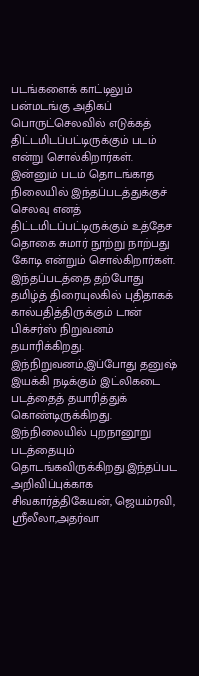படங்களைக் காட்டிலும் பன்மடங்கு அதிகப் பொருட்செலவில் எடுக்கத் திட்டமிடப்பட்டிருக்கும் படம் என்று சொல்கிறார்கள்.
இன்னும் படம் தொடங்காத நிலையில் இந்தப்படத்துக்குச் செலவு எனத் திட்டமிடப்பட்டிருக்கும் உத்தேச தொகை சுமார் நூற்று நாற்பது கோடி என்றும் சொல்கிறார்கள்.
இந்தப்படத்தை தற்போது தமிழ்த் திரையுலகில் புதிதாகக் கால்பதித்திருக்கும் டான் பிக்சர்ஸ் நிறுவனம் தயாரிக்கிறது. இந்நிறுவனம்,இப்போது தனுஷ் இயக்கி நடிக்கும் இட்லிகடை படத்தைத் தயாரித்துக் கொண்டிருக்கிறது.
இந்நிலையில் புறநானூறு படத்தையும் தொடங்கவிருக்கிறது.இந்தப்பட அறிவிப்புக்காக சிவகார்த்திகேயன், ஜெயம்ரவி, ஸ்ரீலீலா,அதர்வா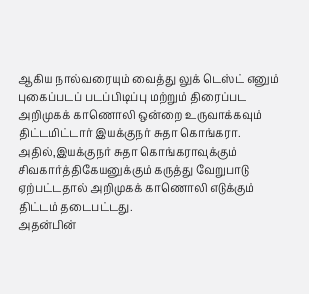ஆகிய நால்வரையும் வைத்து லுக் டெஸ்ட் எனும் புகைப்படப் படப்பிடிப்பு மற்றும் திரைப்பட அறிமுகக் காணொலி ஒன்றை உருவாக்கவும் திட்டமிட்டார் இயக்குநர் சுதா கொங்கரா.
அதில்,இயக்குநர் சுதா கொங்கராவுக்கும் சிவகார்த்திகேயனுக்கும் கருத்து வேறுபாடு ஏற்பட்டதால் அறிமுகக் காணொலி எடுக்கும் திட்டம் தடைபட்டது.
அதன்பின்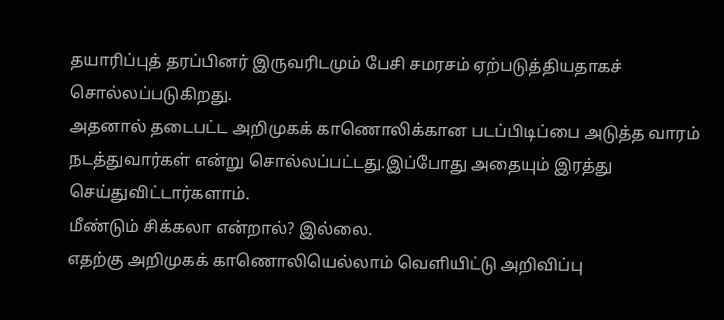தயாரிப்புத் தரப்பினர் இருவரிடமும் பேசி சமரசம் ஏற்படுத்தியதாகச் சொல்லப்படுகிறது.
அதனால் தடைபட்ட அறிமுகக் காணொலிக்கான படப்பிடிப்பை அடுத்த வாரம் நடத்துவார்கள் என்று சொல்லப்பட்டது.இப்போது அதையும் இரத்து செய்துவிட்டார்களாம்.
மீண்டும் சிக்கலா என்றால்? இல்லை.
எதற்கு அறிமுகக் காணொலியெல்லாம் வெளியிட்டு அறிவிப்பு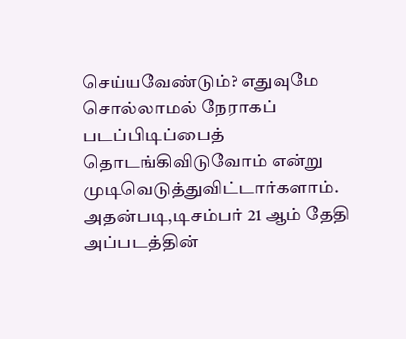செய்யவேண்டும்? எதுவுமே சொல்லாமல் நேராகப் படப்பிடிப்பைத் தொடங்கிவிடுவோம் என்று முடிவெடுத்துவிட்டார்களாம்.
அதன்படி,டிசம்பர் 21 ஆம் தேதி அப்படத்தின்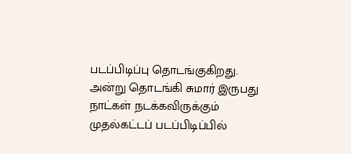படப்பிடிப்பு தொடங்குகிறது.
அன்று தொடங்கி சுமார் இருபது நாட்கள் நடக்கவிருக்கும் முதல்கட்டப் படப்பிடிப்பில்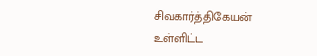சிவகார்த்திகேயன் உள்ளிட்ட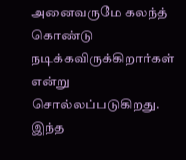அனைவருமே கலந்த் கொண்டு நடிக்கவிருக்கிறார்கள் என்று சொல்லப்படுகிறது.
இந்த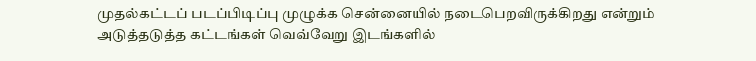முதல்கட்டப் படப்பிடிப்பு முழுக்க சென்னையில் நடைபெறவிருக்கிறது என்றும் அடுத்தடுத்த கட்டங்கள் வெவ்வேறு இடங்களில்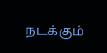நடக்கும்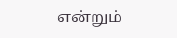என்றும்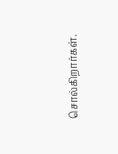சொல்கிறார்கள்.